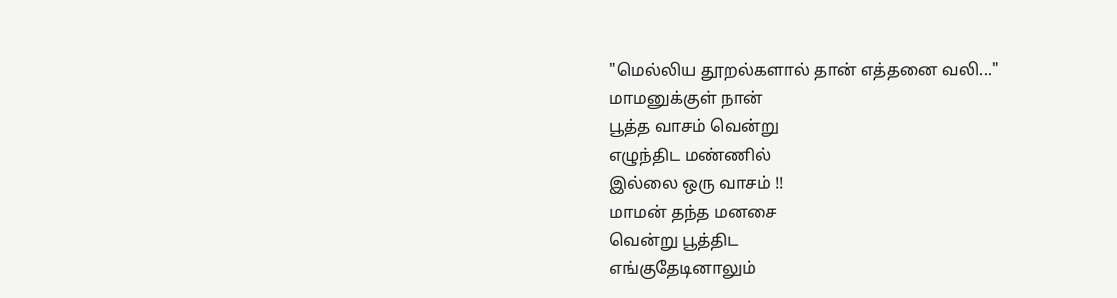"மெல்லிய தூறல்களால் தான் எத்தனை வலி..."
மாமனுக்குள் நான்
பூத்த வாசம் வென்று
எழுந்திட மண்ணில்
இல்லை ஒரு வாசம் !!
மாமன் தந்த மனசை
வென்று பூத்திட
எங்குதேடினாலும்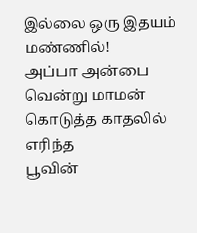இல்லை ஒரு இதயம்
மண்ணில்!
அப்பா அன்பை
வென்று மாமன்
கொடுத்த காதலில் எரிந்த
பூவின்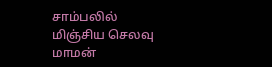சாம்பலில்
மிஞ்சிய செலவு மாமன்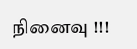நினைவு !!!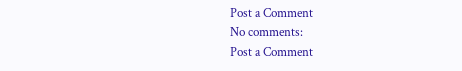Post a Comment
No comments:
Post a Comment